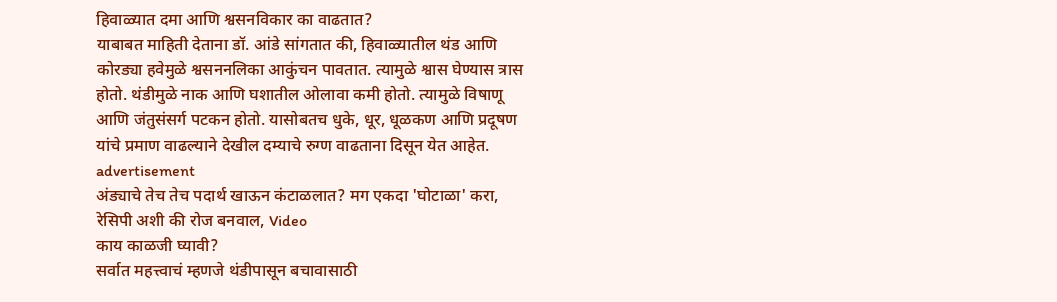हिवाळ्यात दमा आणि श्वसनविकार का वाढतात?
याबाबत माहिती देताना डॉ. आंडे सांगतात की, हिवाळ्यातील थंड आणि कोरड्या हवेमुळे श्वसननलिका आकुंचन पावतात. त्यामुळे श्वास घेण्यास त्रास होतो. थंडीमुळे नाक आणि घशातील ओलावा कमी होतो. त्यामुळे विषाणू आणि जंतुसंसर्ग पटकन होतो. यासोबतच धुके, धूर, धूळकण आणि प्रदूषण यांचे प्रमाण वाढल्याने देखील दम्याचे रुग्ण वाढताना दिसून येत आहेत.
advertisement
अंड्याचे तेच तेच पदार्थ खाऊन कंटाळलात? मग एकदा 'घोटाळा' करा, रेसिपी अशी की रोज बनवाल, Video
काय काळजी घ्यावी?
सर्वात महत्त्वाचं म्हणजे थंडीपासून बचावासाठी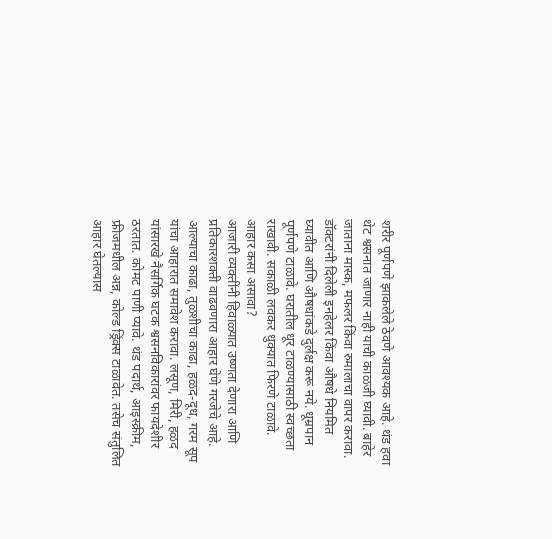शरीर पूर्णपणे झाकलेले ठेवणे आवश्यक आहे. थंड हवा थेट श्वसनात जाणार नाही याची काळजी घ्यावी. बाहेर जाताना मास्क, मफलर किंवा रुमालाचा वापर करावा. डॉक्टरांनी दिलेली इनहेलर किंवा औषधे नियमित घ्यावीत आणि औषधांकडे दुर्लक्ष करू नये. धूम्रपान पूर्णपणे टाळावे. घरातील धूर टाळण्यासाठी स्वच्छता राखावी. सकाळी लवकर धुक्यात फिरणे टाळावे.
आहार कसा असावा?
आजारी व्यक्तींनी हिवाळ्यात उष्णता देणारा आणि प्रतिकारशक्ती वाढवणारा आहार घेणे गरजेचे आहे. आल्याचा काढा, तुळशीचा काढा, हळद-दूध, गरम सूप यांचा आहारात समावेश करावा. लसूण, मिरी, हळद यांसारखे नैसर्गिक घटक श्वसनविकारांवर फायदेशीर ठरतात. कोमट पाणी प्यावे. थंड पदार्थ, आइस्क्रीम, फ्रीजमधील अन्न, कोल्ड ड्रिंक्स टाळावेत. तसेच संतुलित आहार घेतल्यास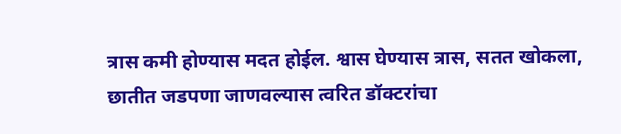त्रास कमी होण्यास मदत होईल. श्वास घेण्यास त्रास, सतत खोकला, छातीत जडपणा जाणवल्यास त्वरित डॉक्टरांचा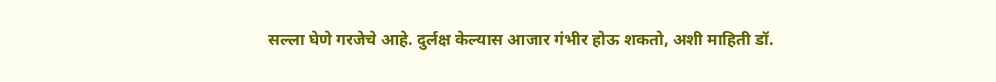सल्ला घेणे गरजेचे आहे. दुर्लक्ष केल्यास आजार गंभीर होऊ शकतो, अशी माहिती डॉ.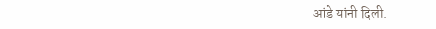आंडे यांनी दिली.